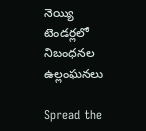నెయ్యి టెండర్లలో నిబంధనల ఉల్లంఘనలు

Spread the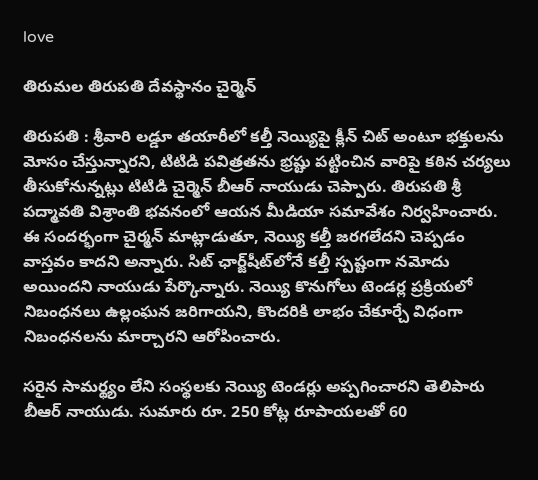love

తిరుమ‌ల తిరుప‌తి దేవ‌స్థానం చైర్మెన్

తిరుపతి : శ్రీవారి లడ్డూ తయారీలో కల్తీ నెయ్యిపై క్లీన్ చిట్ అంటూ భక్తులను మోసం చేస్తున్నారని, టిటిడి పవిత్రతను భ్రష్టు పట్టించిన వారిపై కఠిన చర్యలు తీసుకోనున్నట్లు టిటిడి చైర్మెన్ బీఆర్ నాయుడు చెప్పారు. తిరుపతి శ్రీ పద్మావతి విశ్రాంతి భవనంలో ఆయన మీడియా సమావేశం నిర్వహించారు. ఈ సందర్భంగా చైర్మన్ మాట్లాడుతూ, నెయ్యి కల్తీ జరగలేదని చెప్పడం వాస్త‌వం కాద‌ని అన్నారు. సిట్ ఛార్జ్‌షీట్‌లోనే కల్తీ స్పష్టంగా నమోదు అయిందని నాయుడు పేర్కొన్నారు. నెయ్యి కొనుగోలు టెండర్ల ప్రక్రియలో నిబంధనలు ఉల్లంఘన జరిగాయని, కొందరికి లాభం చేకూర్చే విధంగా నిబంధనలను మార్చారని ఆరోపించారు.

సరైన సామర్థ్యం లేని సంస్థలకు నెయ్యి టెండర్లు అప్పగించారని తెలిపారు బీఆర్ నాయుడు. సుమారు రూ. 250 కోట్ల రూపాయలతో 60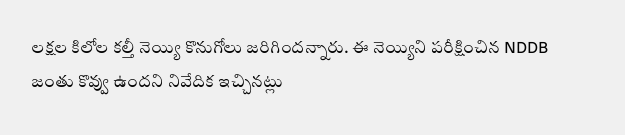ల‌క్ష‌ల కిలోల కల్తీ నెయ్యి కొనుగోలు జరిగిందన్నారు. ఈ నెయ్యిని ప‌రీక్షించిన NDDB జంతు కొవ్వు ఉంద‌ని నివేదిక ఇచ్చిన‌ట్లు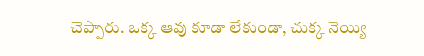చెప్పారు. ఒక్క ఆవు కూడా లేకుండా, చుక్క నెయ్యి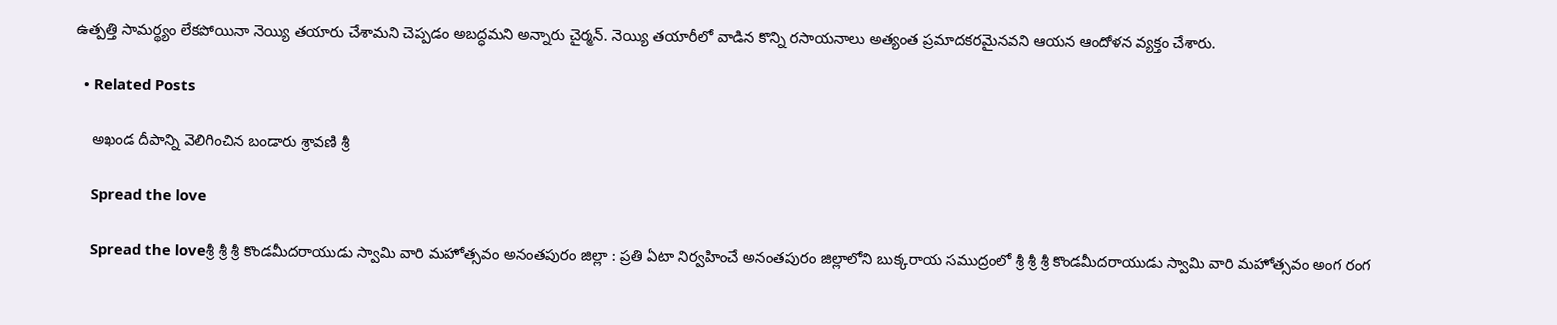ఉత్పత్తి సామర్థ్యం లేకపోయినా నెయ్యి తయారు చేశామని చెప్పడం అబద్ధమని అన్నారు చైర్మ‌న్. నెయ్యి తయారీలో వాడిన కొన్ని రసాయనాలు అత్యంత ప్రమాదకరమైనవని ఆయన ఆందోళన వ్యక్తం చేశారు.

  • Related Posts

    అఖండ దీపాన్ని వెలిగించిన బండారు శ్రావ‌ణి శ్రీ‌

    Spread the love

    Spread the loveశ్రీ శ్రీ శ్రీ కొండమీదరాయుడు స్వామి వారి మహోత్సవం అనంత‌పురం జిల్లా : ప్ర‌తి ఏటా నిర్వ‌హించే అనంత‌పురం జిల్లాలోని బుక్కరాయ సముద్రంలో శ్రీ శ్రీ శ్రీ కొండమీదరాయుడు స్వామి వారి మహోత్సవం అంగ రంగ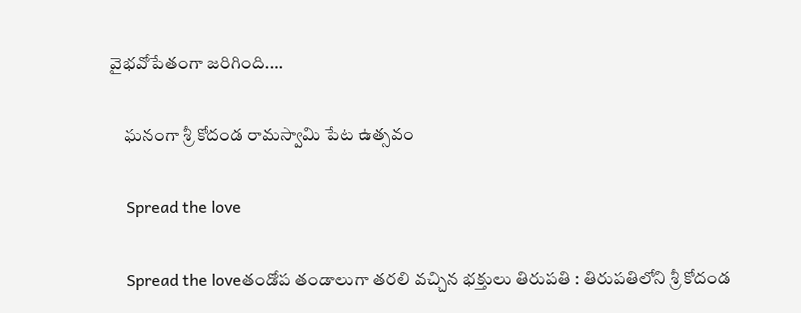వైభ‌వోపేతంగా జ‌రిగింది.…

    ఘనంగా శ్రీ కోదండ రామస్వామి పేట ఉత్సవం

    Spread the love

    Spread the loveతండోప తండాలుగా త‌ర‌లి వ‌చ్చిన భ‌క్తులు తిరుపతి : తిరుపతిలోని శ్రీ కోదండ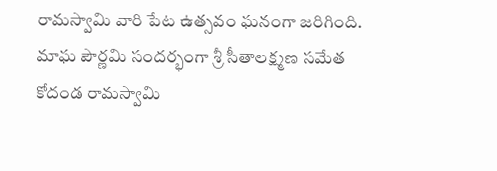రామస్వామి వారి పేట ఉత్సవం ఘనంగా జరిగింది. మాఘ పౌర్ణమి సందర్భంగా శ్రీ సీతాలక్ష్మణ సమేత కోదండ రామస్వామి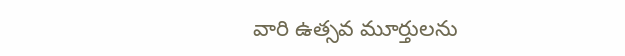వారి ఉత్సవ మూర్తులను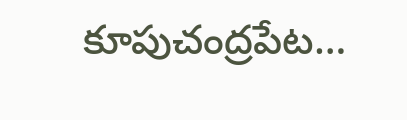కూపుచంద్రపేట…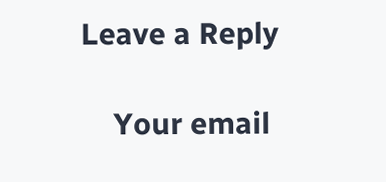Leave a Reply

    Your email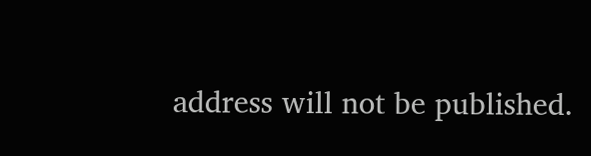address will not be published.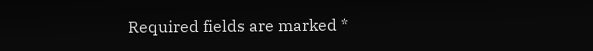Required fields are marked *